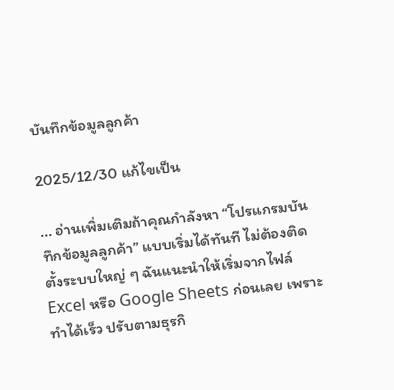บันทึกข้อมูลลูกค้า

2025/12/30 แก้ไขเป็น

... อ่านเพิ่มเติมถ้าคุณกำลังหา “โปรแกรมบันทึกข้อมูลลูกค้า” แบบเริ่มได้ทันที ไม่ต้องติดตั้งระบบใหญ่ ๆ ฉันแนะนำให้เริ่มจากไฟล์ Excel หรือ Google Sheets ก่อนเลย เพราะทำได้เร็ว ปรับตามธุรกิ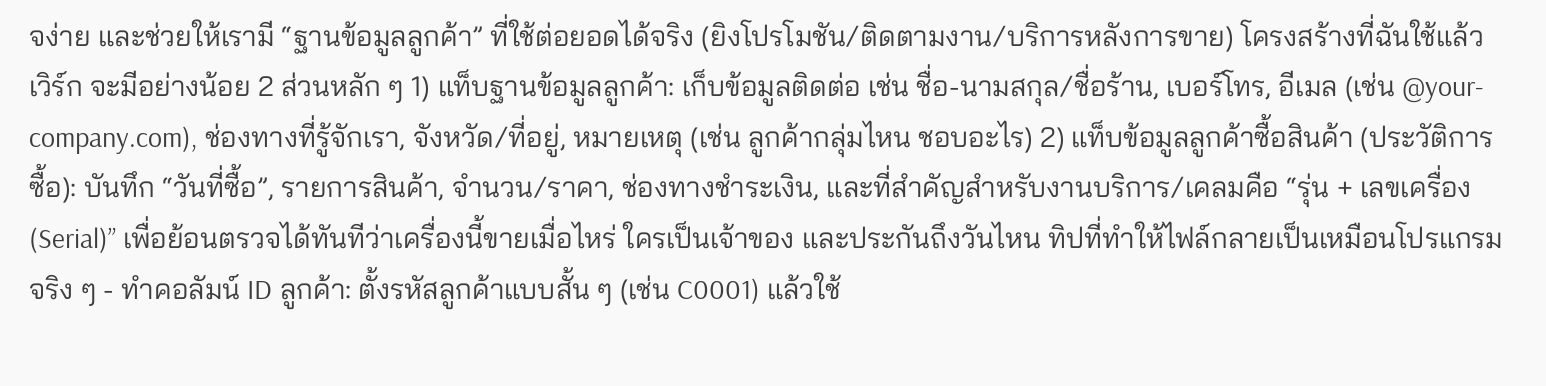จง่าย และช่วยให้เรามี “ฐานข้อมูลลูกค้า” ที่ใช้ต่อยอดได้จริง (ยิงโปรโมชัน/ติดตามงาน/บริการหลังการขาย) โครงสร้างที่ฉันใช้แล้วเวิร์ก จะมีอย่างน้อย 2 ส่วนหลัก ๆ 1) แท็บฐานข้อมูลลูกค้า: เก็บข้อมูลติดต่อ เช่น ชื่อ-นามสกุล/ชื่อร้าน, เบอร์โทร, อีเมล (เช่น @your-company.com), ช่องทางที่รู้จักเรา, จังหวัด/ที่อยู่, หมายเหตุ (เช่น ลูกค้ากลุ่มไหน ชอบอะไร) 2) แท็บข้อมูลลูกค้าซื้อสินค้า (ประวัติการซื้อ): บันทึก “วันที่ซื้อ”, รายการสินค้า, จำนวน/ราคา, ช่องทางชำระเงิน, และที่สำคัญสำหรับงานบริการ/เคลมคือ “รุ่น + เลขเครื่อง (Serial)” เพื่อย้อนตรวจได้ทันทีว่าเครื่องนี้ขายเมื่อไหร่ ใครเป็นเจ้าของ และประกันถึงวันไหน ทิปที่ทำให้ไฟล์กลายเป็นเหมือนโปรแกรมจริง ๆ - ทำคอลัมน์ ID ลูกค้า: ตั้งรหัสลูกค้าแบบสั้น ๆ (เช่น C0001) แล้วใช้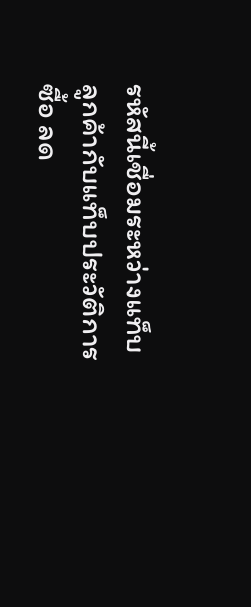รหัสนี้เชื่อมระหว่างแท็บลูกค้ากับแท็บประวัติการซื้อ ลด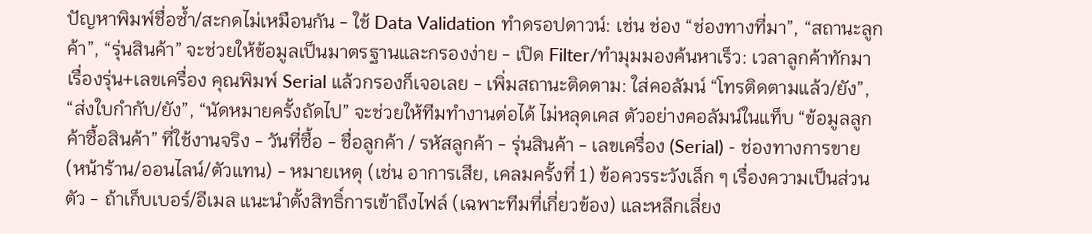ปัญหาพิมพ์ชื่อซ้ำ/สะกดไม่เหมือนกัน - ใช้ Data Validation ทำดรอปดาวน์: เช่น ช่อง “ช่องทางที่มา”, “สถานะลูกค้า”, “รุ่นสินค้า” จะช่วยให้ข้อมูลเป็นมาตรฐานและกรองง่าย - เปิด Filter/ทำมุมมองค้นหาเร็ว: เวลาลูกค้าทักมาเรื่องรุ่น+เลขเครื่อง คุณพิมพ์ Serial แล้วกรองก็เจอเลย - เพิ่มสถานะติดตาม: ใส่คอลัมน์ “โทรติดตามแล้ว/ยัง”, “ส่งใบกำกับ/ยัง”, “นัดหมายครั้งถัดไป” จะช่วยให้ทีมทำงานต่อได้ ไม่หลุดเคส ตัวอย่างคอลัมน์ในแท็บ “ข้อมูลลูกค้าซื้อสินค้า” ที่ใช้งานจริง - วันที่ซื้อ - ชื่อลูกค้า / รหัสลูกค้า - รุ่นสินค้า - เลขเครื่อง (Serial) - ช่องทางการขาย (หน้าร้าน/ออนไลน์/ตัวแทน) - หมายเหตุ (เช่น อาการเสีย, เคลมครั้งที่ 1) ข้อควรระวังเล็ก ๆ เรื่องความเป็นส่วนตัว - ถ้าเก็บเบอร์/อีเมล แนะนำตั้งสิทธิ์การเข้าถึงไฟล์ (เฉพาะทีมที่เกี่ยวข้อง) และหลีกเลี่ยง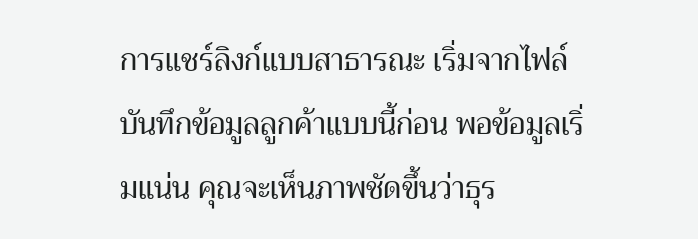การแชร์ลิงก์แบบสาธารณะ เริ่มจากไฟล์บันทึกข้อมูลลูกค้าแบบนี้ก่อน พอข้อมูลเริ่มแน่น คุณจะเห็นภาพชัดขึ้นว่าธุร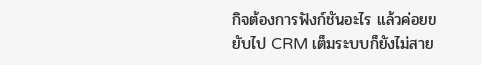กิจต้องการฟังก์ชันอะไร แล้วค่อยขยับไป CRM เต็มระบบก็ยังไม่สาย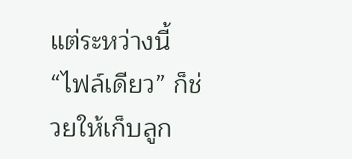แต่ระหว่างนี้ “ไฟล์เดียว” ก็ช่วยให้เก็บลูก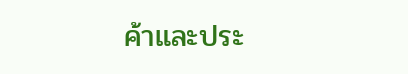ค้าและประ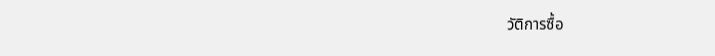วัติการซื้อ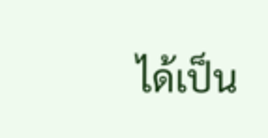ได้เป็น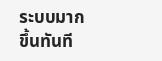ระบบมากขึ้นทันที